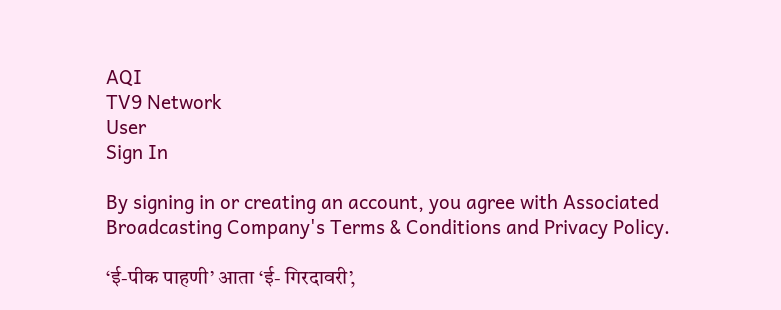AQI
TV9 Network
User
Sign In

By signing in or creating an account, you agree with Associated Broadcasting Company's Terms & Conditions and Privacy Policy.

‘ई-पीक पाहणी’ आता ‘ई- गिरदावरी’,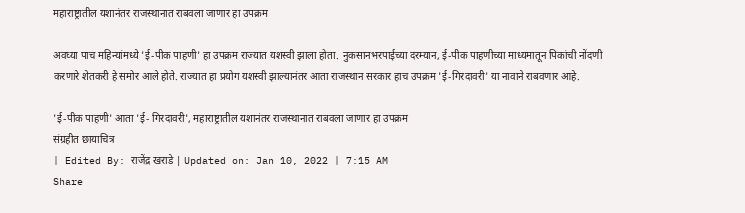महाराष्ट्रातील यशानंतर राजस्थानात राबवला जाणार हा उपक्रम

अवघ्या पाच महिन्यांमध्ये 'ई-पीक पाहणी' हा उपक्रम राज्यात यशस्वी झाला होता. नुकसानभरपाईच्या दरम्यान, ई-पीक पाहणीच्या माध्यमातून पिकांची नोंदणी करणारे शेतकरी हे समोर आले होते. राज्यात हा प्रयोग यशस्वी झाल्यानंतर आता राजस्थान सरकार हाच उपक्रम 'ई-गिरदावरी' या नावाने राबवणार आहे.

'ई-पीक पाहणी' आता 'ई- गिरदावरी', महाराष्ट्रातील यशानंतर राजस्थानात राबवला जाणार हा उपक्रम
संग्रहीत छायाचित्र
| Edited By: राजेंद्र खराडे | Updated on: Jan 10, 2022 | 7:15 AM
Share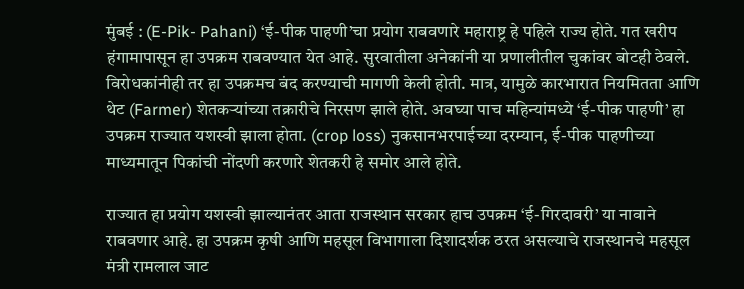मुंबई : (E-Pik- Pahani) ‘ई-पीक पाहणी’चा प्रयोग राबवणारे महाराष्ट्र हे पहिले राज्य होते. गत खरीप हंगामापासून हा उपक्रम राबवण्यात येत आहे. सुरवातीला अनेकांनी या प्रणालीतील चुकांवर बोटही ठेवले. विरोधकांनीही तर हा उपक्रमच बंद करण्याची मागणी केली होती. मात्र, यामुळे कारभारात नियमितता आणि थेट (Farmer) शेतकऱ्यांच्या तक्रारीचे निरसण झाले होते. अवघ्या पाच महिन्यांमध्ये ‘ई-पीक पाहणी’ हा उपक्रम राज्यात यशस्वी झाला होता. (crop loss) नुकसानभरपाईच्या दरम्यान, ई-पीक पाहणीच्या माध्यमातून पिकांची नोंदणी करणारे शेतकरी हे समोर आले होते.

राज्यात हा प्रयोग यशस्वी झाल्यानंतर आता राजस्थान सरकार हाच उपक्रम ‘ई-गिरदावरी’ या नावाने राबवणार आहे. हा उपक्रम कृषी आणि महसूल विभागाला दिशादर्शक ठरत असल्याचे राजस्थानचे महसूल मंत्री रामलाल जाट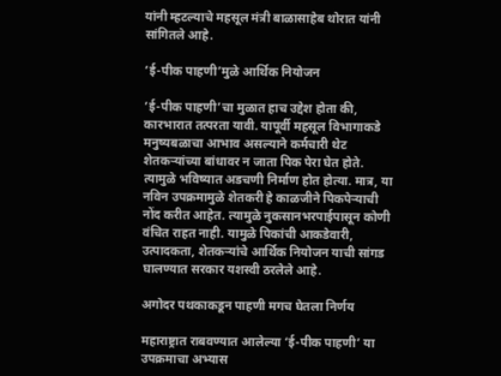यांनी म्हटल्याचे महसूल मंत्री बाळासाहेब थोरात यांनी सांगितले आहे.

‘ई-पीक पाहणी’मुळे आर्थिक नियोजन

‘ई-पीक पाहणी’चा मुळात हाच उद्देश होता की, कारभारात तत्परता यावी. यापूर्वी महसूल विभागाकडे मनुष्यबळाचा आभाव असल्याने कर्मचारी थेट शेतकऱ्यांच्या बांधावर न जाता पिक पेरा घेत होते. त्यामुळे भविष्यात अडचणी निर्माण होत होत्या. मात्र, या नविन उपक्रमामुळे शेतकरी हे काळजीने पिकपेऱ्याची नोंद करीत आहेत. त्यामुळे नुकसानभरपाईपासून कोणी वंचित राहत नाही. यामुळे पिकांची आकडेवारी, उत्पादकता, शेतकऱ्यांचे आर्थिक नियोजन याची सांगड घालण्यात सरकार यशस्वी ठरलेले आहे.

अगोदर पथकाकडून पाहणी मगच घेतला निर्णय

महाराष्ट्रात राबवण्यात आलेल्या ‘ई-पीक पाहणी’ या उपक्रमाचा अभ्यास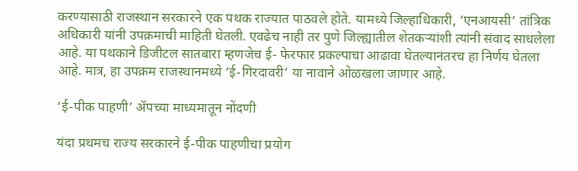करण्यासाठी राजस्थान सरकारने एक पथक राज्यात पाठवले होते. यामध्ये जिल्हाधिकारी, ‘एनआयसी’ तांत्रिक अधिकारी यांनी उपक्रमाची माहिती घेतली. एवढेच नाही तर पुणे जिल्ह्यातील शेतकऱ्यांशी त्यांनी संवाद साधलेला आहे. या पथकाने डिजीटल सातबारा म्हणजेच ई- फेरफार प्रकल्पाचा आढावा घेतल्यानंतरच हा निर्णय घेतला आहे. मात्र, हा उपक्रम राजस्थानमध्ये ‘ई-गिरदावरी’ या नावाने ओळखला जाणार आहे.

‘ई-पीक पाहणी’ ॲपच्या माध्यमातून नोंदणी

यंदा प्रथमच राज्य सरकारने ई-पीक पाहणीचा प्रयोग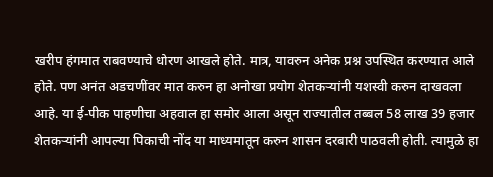खरीप हंगमात राबवण्याचे धोरण आखले होते. मात्र, यावरुन अनेक प्रश्न उपस्थित करण्यात आले होते. पण अनंत अडचणींवर मात करुन हा अनोखा प्रयोग शेतकऱ्यांनी यशस्वी करुन दाखवला आहे. या ई-पीक पाहणीचा अहवाल हा समोर आला असून राज्यातील तब्बल 58 लाख 39 हजार शेतकऱ्यांनी आपल्या पिकाची नोंद या माध्यमातून करुन शासन दरबारी पाठवली होती. त्यामुळे हा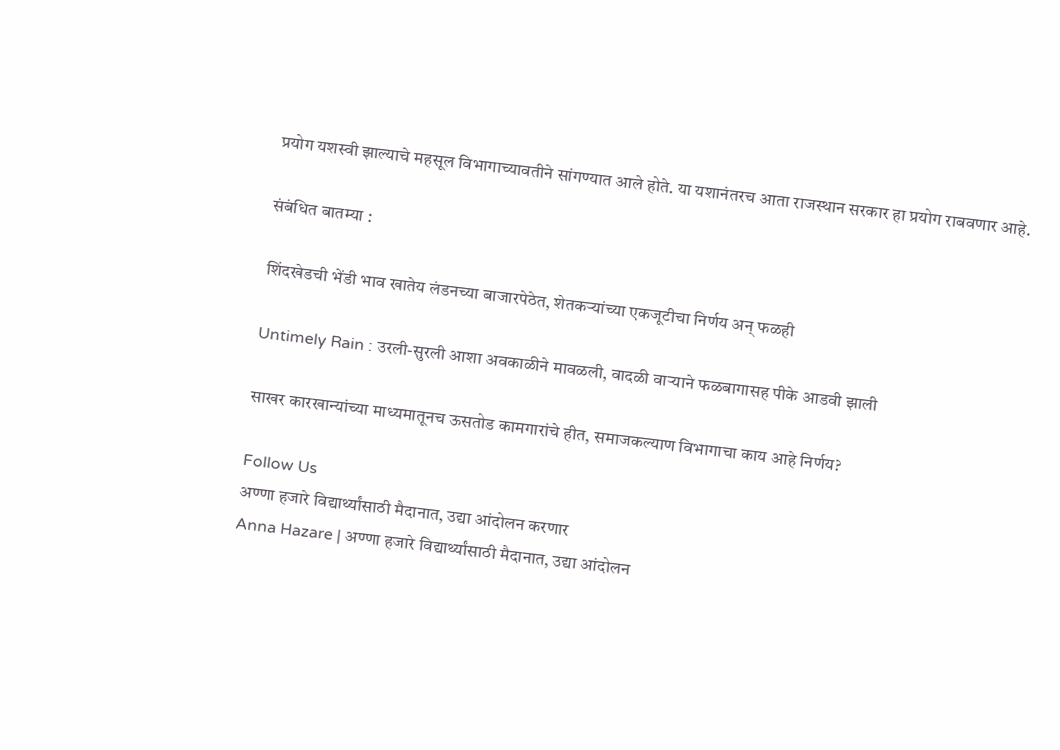प्रयोग यशस्वी झाल्याचे महसूल विभागाच्यावतीने सांगण्यात आले होते. या यशानंतरच आता राजस्थान सरकार हा प्रयोग राबवणार आहे.

संबंधित बातम्या :

शिंदखेडची भेंडी भाव खातेय लंडनच्या बाजारपेठेत, शेतकऱ्यांच्या एकजूटीचा निर्णय अन् फळही

Untimely Rain : उरली-सुरली आशा अवकाळीने मावळली, वादळी वाऱ्याने फळबागासह पीके आडवी झाली

साखर कारखान्यांच्या माध्यमातूनच ऊसतोड कामगारांचे हीत, समाजकल्याण विभागाचा काय आहे निर्णय?

Follow Us
अण्णा हजारे विद्यार्थ्यांसाठी मैदानात, उद्या आंदोलन करणार
Anna Hazare | अण्णा हजारे विद्यार्थ्यांसाठी मैदानात, उद्या आंदोलन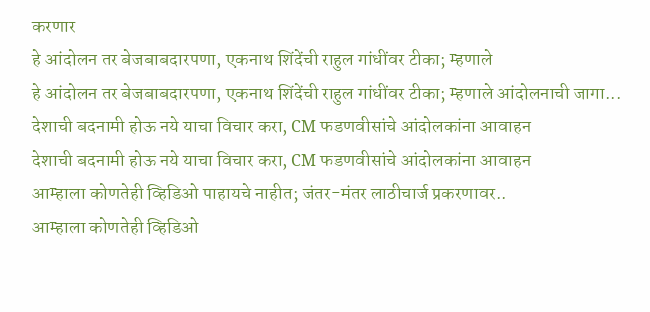करणार
हे आंदोलन तर बेजबाबदारपणा, एकनाथ शिंदेंची राहुल गांधींवर टीका; म्हणाले
हे आंदोलन तर बेजबाबदारपणा, एकनाथ शिंदेंची राहुल गांधींवर टीका; म्हणाले आंदोलनाची जागा...
देशाची बदनामी होऊ नये याचा विचार करा, CM फडणवीसांचे आंदोलकांना आवाहन
देशाची बदनामी होऊ नये याचा विचार करा, CM फडणवीसांचे आंदोलकांना आवाहन
आम्हाला कोणतेही व्हिडिओ पाहायचे नाहीत; जंतर-मंतर लाठीचार्ज प्रकरणावर..
आम्हाला कोणतेही व्हिडिओ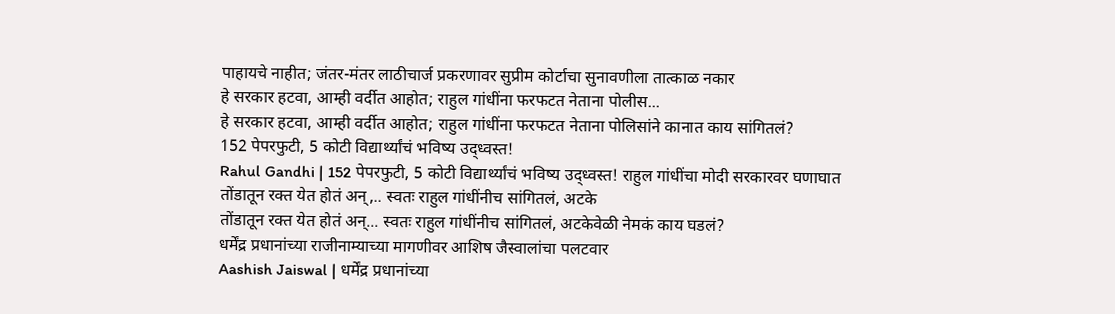पाहायचे नाहीत; जंतर-मंतर लाठीचार्ज प्रकरणावर सुप्रीम कोर्टाचा सुनावणीला तात्काळ नकार
हे सरकार हटवा, आम्ही वर्दीत आहोत; राहुल गांधींना फरफटत नेताना पोलीस...
हे सरकार हटवा, आम्ही वर्दीत आहोत; राहुल गांधींना फरफटत नेताना पोलिसांने कानात काय सांगितलं?
152 पेपरफुटी, 5 कोटी विद्यार्थ्यांचं भविष्य उद्ध्वस्त!
Rahul Gandhi | 152 पेपरफुटी, 5 कोटी विद्यार्थ्यांचं भविष्य उद्ध्वस्त! राहुल गांधींचा मोदी सरकारवर घणाघात
तोंडातून रक्त येत होतं अन्,.. स्वतः राहुल गांधींनीच सांगितलं, अटके
तोंडातून रक्त येत होतं अन्... स्वतः राहुल गांधींनीच सांगितलं, अटकेवेळी नेमकं काय घडलं?
धर्मेंद्र प्रधानांच्या राजीनाम्याच्या मागणीवर आशिष जैस्वालांचा पलटवार
Aashish Jaiswal | धर्मेंद्र प्रधानांच्या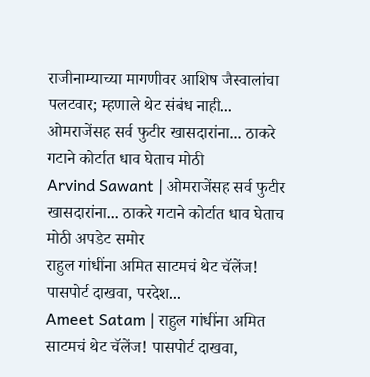राजीनाम्याच्या मागणीवर आशिष जैस्वालांचा पलटवार; म्हणाले थेट संबंध नाही...
ओमराजेंसह सर्व फुटीर खासदारांना... ठाकरे गटाने कोर्टात धाव घेताच मोठी
Arvind Sawant | ओमराजेंसह सर्व फुटीर खासदारांना... ठाकरे गटाने कोर्टात धाव घेताच मोठी अपडेट समोर
राहुल गांधींना अमित साटमचं थेट चॅलेंज! पासपोर्ट दाखवा, परदेश...
Ameet Satam | राहुल गांधींना अमित साटमचं थेट चॅलेंज! पासपोर्ट दाखवा,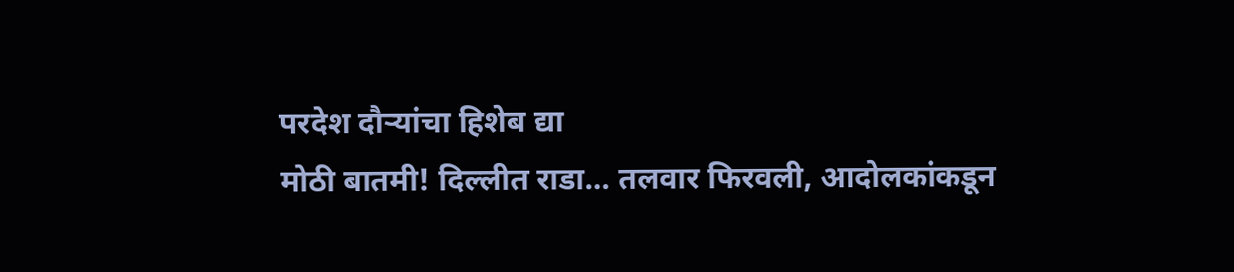परदेश दौऱ्यांचा हिशेब द्या
मोठी बातमी! दिल्लीत राडा… तलवार फिरवली, आदोलकांकडून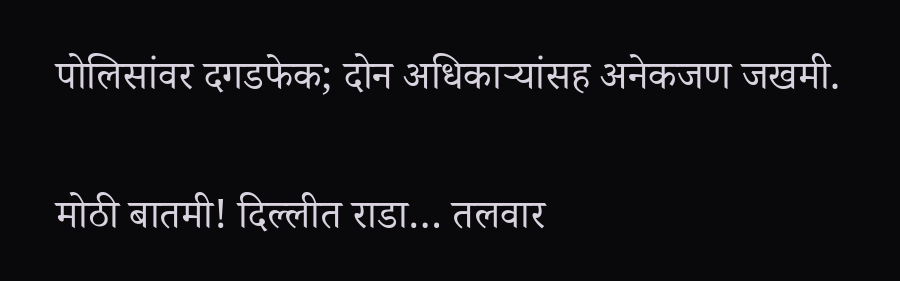पोलिसांवर दगडफेक; दोन अधिकाऱ्यांसह अनेकजण जखमी.

मोठी बातमी! दिल्लीत राडा… तलवार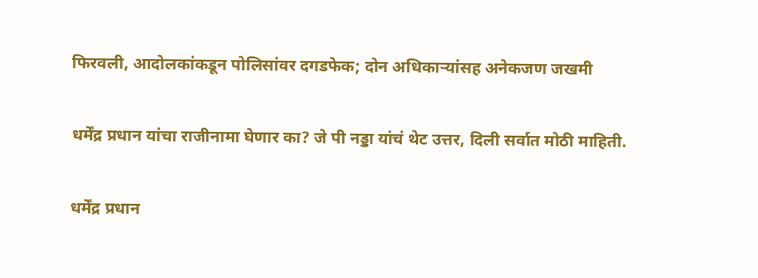फिरवली, आदोलकांकडून पोलिसांवर दगडफेक; दोन अधिकाऱ्यांसह अनेकजण जखमी

धर्मेंद्र प्रधान यांचा राजीनामा घेणार का? जे पी नड्डा यांचं थेट उत्तर, दिली सर्वात मोठी माहिती.

धर्मेंद्र प्रधान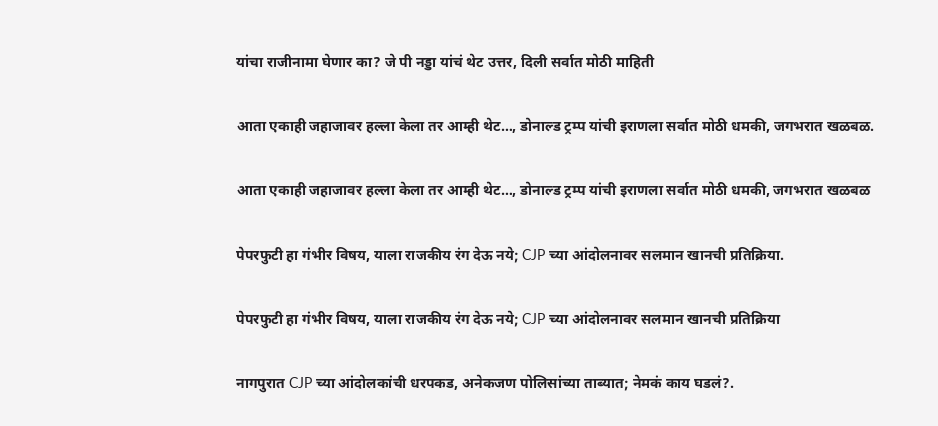यांचा राजीनामा घेणार का? जे पी नड्डा यांचं थेट उत्तर, दिली सर्वात मोठी माहिती

आता एकाही जहाजावर हल्ला केला तर आम्ही थेट…, डोनाल्ड ट्रम्प यांची इराणला सर्वात मोठी धमकी, जगभरात खळबळ.

आता एकाही जहाजावर हल्ला केला तर आम्ही थेट…, डोनाल्ड ट्रम्प यांची इराणला सर्वात मोठी धमकी, जगभरात खळबळ

पेपरफुटी हा गंभीर विषय, याला राजकीय रंग देऊ नये; CJP च्या आंदोलनावर सलमान खानची प्रतिक्रिया.

पेपरफुटी हा गंभीर विषय, याला राजकीय रंग देऊ नये; CJP च्या आंदोलनावर सलमान खानची प्रतिक्रिया

नागपुरात CJP च्या आंदोलकांची धरपकड, अनेकजण पोलिसांच्या ताब्यात; नेमकं काय घडलं?.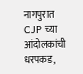नागपुरात CJP च्या आंदोलकांची धरपकड,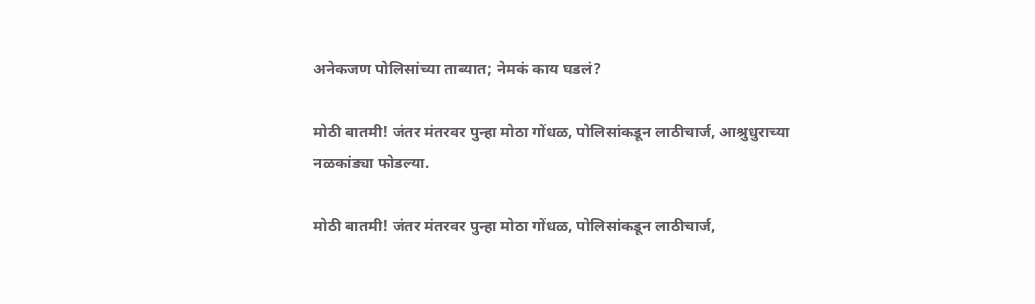अनेकजण पोलिसांच्या ताब्यात; नेमकं काय घडलं?

मोठी बातमी! जंतर मंतरवर पुन्हा मोठा गोंधळ, पोलिसांकडून लाठीचार्ज, आश्रुधुराच्या नळकांड्या फोडल्या.

मोठी बातमी! जंतर मंतरवर पुन्हा मोठा गोंधळ, पोलिसांकडून लाठीचार्ज,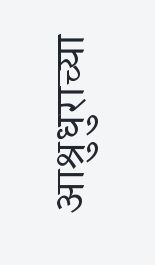आश्रुधुराच्या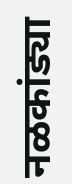नळकांड्या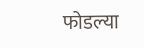फोडल्या